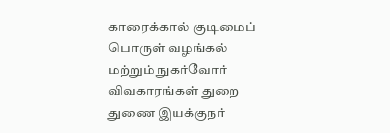காரைக்கால் குடிமைப் பொருள் வழங்கல் மற்றும் நுகர்வோர் விவகாரங்கள் துறை துணை இயக்குநர்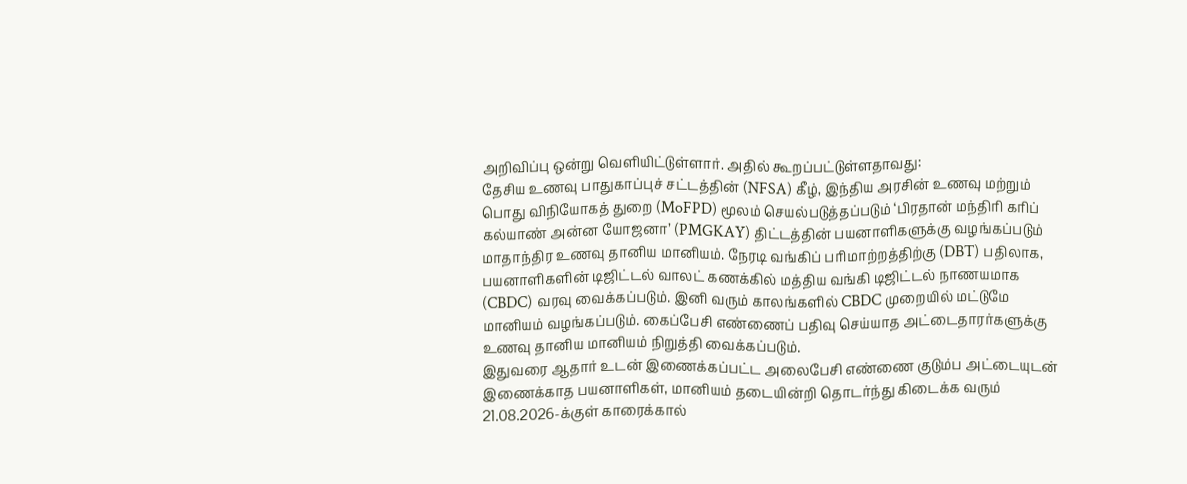அறிவிப்பு ஒன்று வெளியிட்டுள்ளார். அதில் கூறப்பட்டுள்ளதாவது:
தேசிய உணவு பாதுகாப்புச் சட்டத்தின் (NFSA) கீழ், இந்திய அரசின் உணவு மற்றும் பொது விநியோகத் துறை (MoFPD) மூலம் செயல்படுத்தப்படும் ‘பிரதான் மந்திரி கரிப் கல்யாண் அன்ன யோஜனா’ (PMGKAY) திட்டத்தின் பயனாளிகளுக்கு வழங்கப்படும் மாதாந்திர உணவு தானிய மானியம். நேரடி வங்கிப் பரிமாற்றத்திற்கு (DBT) பதிலாக, பயனாளிகளின் டிஜிட்டல் வாலட் கணக்கில் மத்திய வங்கி டிஜிட்டல் நாணயமாக (CBDC) வரவு வைக்கப்படும். இனி வரும் காலங்களில் CBDC முறையில் மட்டுமே மானியம் வழங்கப்படும். கைப்பேசி எண்ணைப் பதிவு செய்யாத அட்டைதாரர்களுக்கு உணவு தானிய மானியம் நிறுத்தி வைக்கப்படும்.
இதுவரை ஆதார் உடன் இணைக்கப்பட்ட அலைபேசி எண்ணை குடும்ப அட்டையுடன் இணைக்காத பயனாளிகள், மானியம் தடையின்றி தொடர்ந்து கிடைக்க வரும் 21.08.2026-க்குள் காரைக்கால்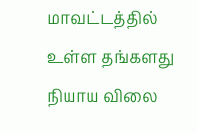மாவட்டத்தில் உள்ள தங்களது நியாய விலை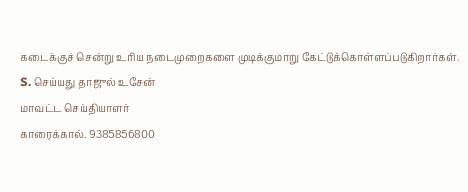கடைக்குச் சென்று உரிய நடைமுறைகளை முடிக்குமாறு கேட்டுக்கொள்ளப்படுகிறார்கள்.
S. செய்யது தாஜுல் உசேன்
மாவட்ட செய்தியாளர்
காரைக்கால். 9385856800